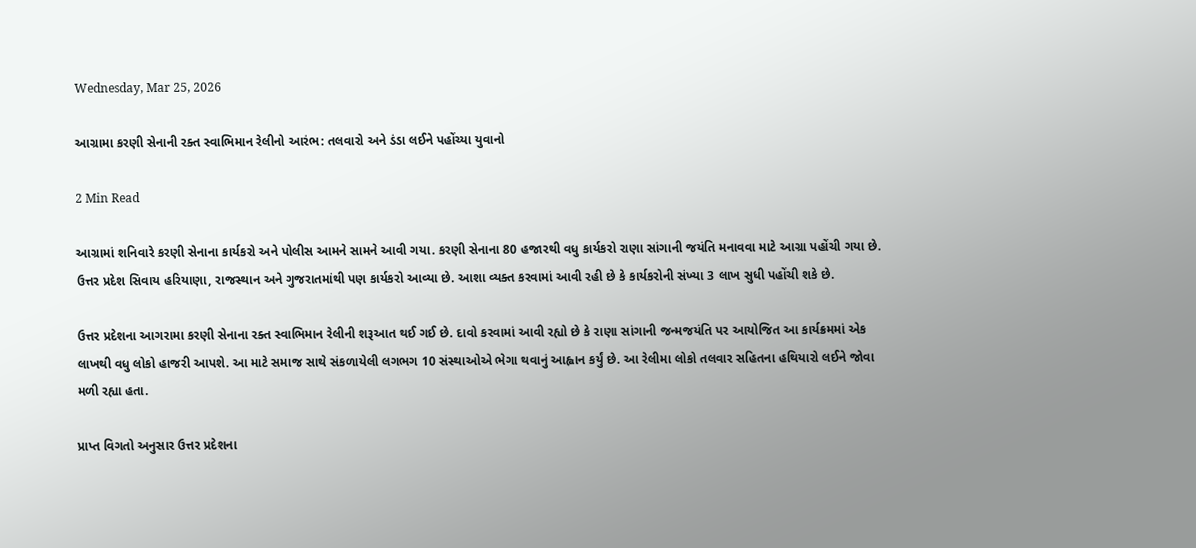Wednesday, Mar 25, 2026

આગ્રામા કરણી સેનાની રક્ત સ્વાભિમાન રેલીનો આરંભ: તલવારો અને ડંડા લઈને પહોંચ્યા યુવાનો

2 Min Read

આગ્રામાં શનિવારે કરણી સેનાના કાર્યકરો અને પોલીસ આમને સામને આવી ગયા. કરણી સેનાના 80 હજારથી વધુ કાર્યકરો રાણા સાંગાની જયંતિ મનાવવા માટે આગ્રા પહોંચી ગયા છે. ઉત્તર પ્રદેશ સિવાય હરિયાણા, રાજસ્થાન અને ગુજરાતમાંથી પણ કાર્યકરો આવ્યા છે. આશા વ્યક્ત કરવામાં આવી રહી છે કે કાર્યકરોની સંખ્યા 3 લાખ સુધી પહોંચી શકે છે.

ઉત્તર પ્રદેશના આગરામા કરણી સેનાના રક્ત સ્વાભિમાન રેલીની શરૂઆત થઈ ગઈ છે. દાવો કરવામાં આવી રહ્યો છે કે રાણા સાંગાની જન્મજયંતિ પર આયોજિત આ કાર્યક્રમમાં એક લાખથી વધુ લોકો હાજરી આપશે. આ માટે સમાજ સાથે સંકળાયેલી લગભગ 10 સંસ્થાઓએ ભેગા થવાનું આહ્વાન કર્યું છે. આ રેલીમા લોકો તલવાર સહિતના હથિયારો લઈને જોવા મળી રહ્યા હતા.

પ્રાપ્ત વિગતો અનુસાર ઉત્તર પ્રદેશના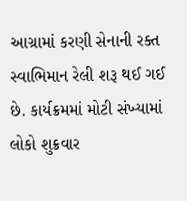આગ્રામાં કરણી સેનાની રક્ત સ્વાભિમાન રેલી શરૂ થઈ ગઈ છે. કાર્યક્રમમાં મોટી સંખ્યામાં લોકો શુક્રવાર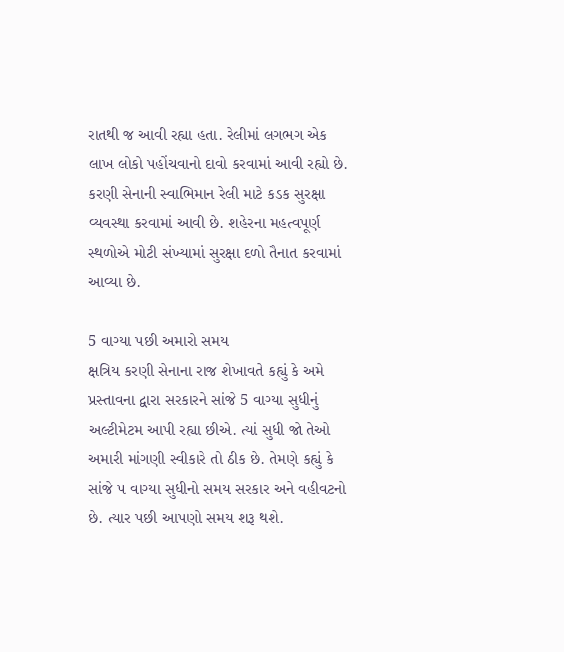રાતથી જ આવી રહ્યા હતા. રેલીમાં લગભગ એક લાખ લોકો પહોંચવાનો દાવો કરવામાં આવી રહ્યો છે. કરણી સેનાની સ્વાભિમાન રેલી માટે કડક સુરક્ષા વ્યવસ્થા કરવામાં આવી છે. શહેરના મહત્વપૂર્ણ સ્થળોએ મોટી સંખ્યામાં સુરક્ષા દળો તૈનાત કરવામાં આવ્યા છે.

5 વાગ્યા પછી અમારો સમય
ક્ષત્રિય કરણી સેનાના રાજ શેખાવતે કહ્યું કે અમે પ્રસ્તાવના દ્વારા સરકારને સાંજે 5 વાગ્યા સુધીનું અલ્ટીમેટમ આપી રહ્યા છીએ. ત્યાં સુધી જો તેઓ અમારી માંગણી સ્વીકારે તો ઠીક છે. તેમણે કહ્યું કે સાંજે ૫ વાગ્યા સુધીનો સમય સરકાર અને વહીવટનો છે. ત્યાર પછી આપણો સમય શરૂ થશે.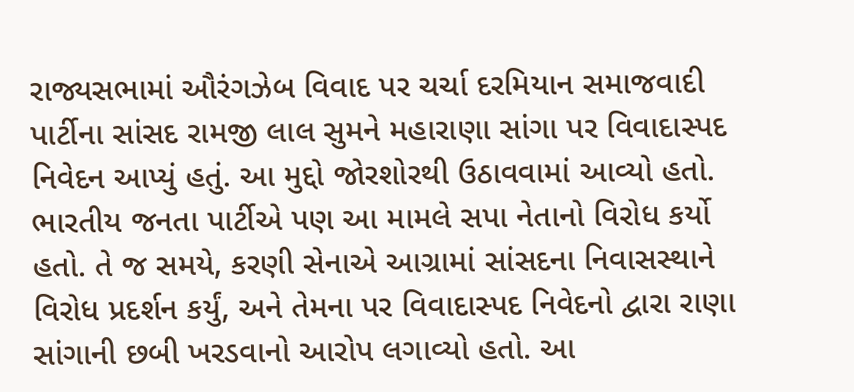રાજ્યસભામાં ઔરંગઝેબ વિવાદ પર ચર્ચા દરમિયાન સમાજવાદી પાર્ટીના સાંસદ રામજી લાલ સુમને મહારાણા સાંગા પર વિવાદાસ્પદ નિવેદન આપ્યું હતું. આ મુદ્દો જોરશોરથી ઉઠાવવામાં આવ્યો હતો. ભારતીય જનતા પાર્ટીએ પણ આ મામલે સપા નેતાનો વિરોધ કર્યો હતો. તે જ સમયે, કરણી સેનાએ આગ્રામાં સાંસદના નિવાસસ્થાને વિરોધ પ્રદર્શન કર્યું, અને તેમના પર વિવાદાસ્પદ નિવેદનો દ્વારા રાણા સાંગાની છબી ખરડવાનો આરોપ લગાવ્યો હતો. આ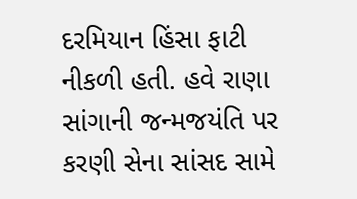દરમિયાન હિંસા ફાટી નીકળી હતી. હવે રાણા સાંગાની જન્મજયંતિ પર કરણી સેના સાંસદ સામે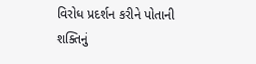વિરોધ પ્રદર્શન કરીને પોતાની શક્તિનું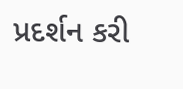પ્રદર્શન કરી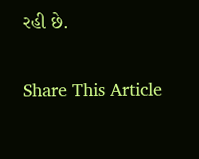રહી છે.

Share This Article